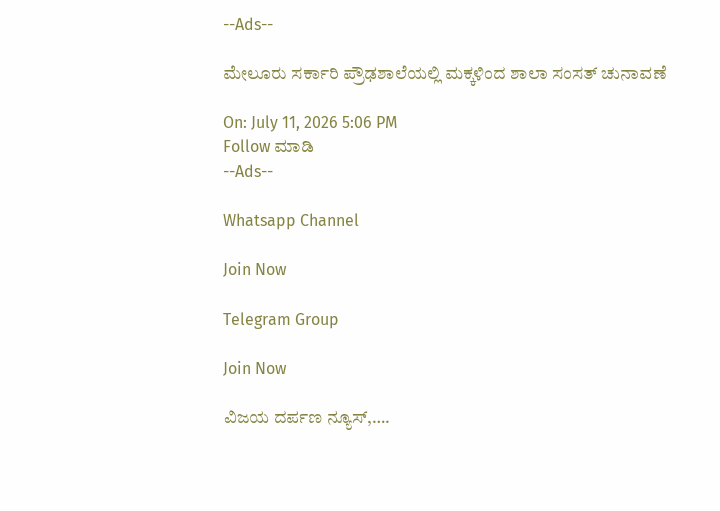--Ads--

ಮೇಲೂರು ಸರ್ಕಾರಿ ಪ್ರೌಢಶಾಲೆಯಲ್ಲಿ ಮಕ್ಕಳಿಂದ ಶಾಲಾ ಸಂಸತ್ ಚುನಾವಣೆ

On: July 11, 2026 5:06 PM
Follow ಮಾಡಿ
--Ads--

Whatsapp Channel

Join Now

Telegram Group

Join Now

ವಿಜಯ ದರ್ಪಣ ನ್ಯೂಸ್,….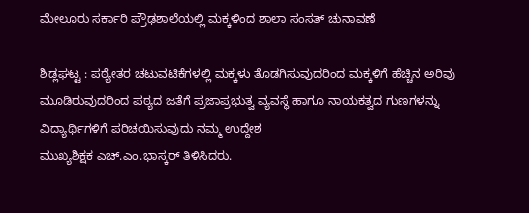ಮೇಲೂರು ಸರ್ಕಾರಿ ಪ್ರೌಢಶಾಲೆಯಲ್ಲಿ ಮಕ್ಕಳಿಂದ ಶಾಲಾ ಸಂಸತ್ ಚುನಾವಣೆ

ಶಿಡ್ಲಘಟ್ಟ : ಪಠ್ಯೇತರ ಚಟುವಟಿಕೆಗಳಲ್ಲಿ ಮಕ್ಕಳು ತೊಡಗಿಸುವುದರಿಂದ ಮಕ್ಕಳಿಗೆ ಹೆಚ್ಚಿನ ಅರಿವು ಮೂಡಿರುವುದರಿಂದ ಪಠ್ಯದ ಜತೆಗೆ ಪ್ರಜಾಪ್ರಭುತ್ವ ವ್ಯವಸ್ಥೆ ಹಾಗೂ ನಾಯಕತ್ವದ ಗುಣಗಳನ್ನು ವಿದ್ಯಾರ್ಥಿಗಳಿಗೆ ಪರಿಚಯಿಸುವುದು ನಮ್ಮ ಉದ್ದೇಶ
ಮುಖ್ಯಶಿಕ್ಷಕ ಎಚ್‌.ಎಂ.ಭಾಸ್ಕರ್ ತಿಳಿಸಿದರು.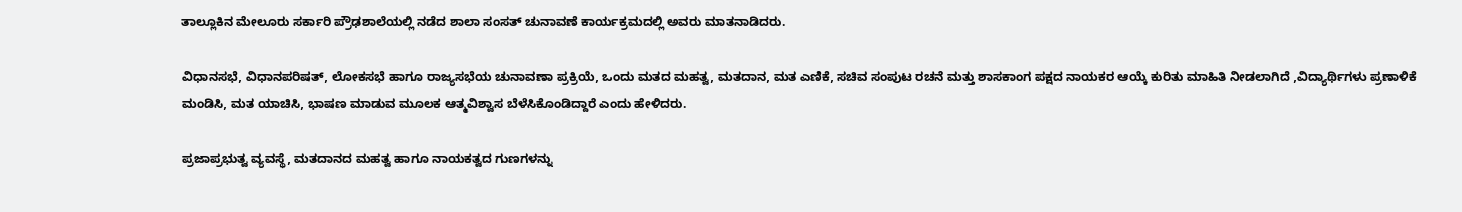ತಾಲ್ಲೂಕಿನ ಮೇಲೂರು ಸರ್ಕಾರಿ ಪ್ರೌಢಶಾಲೆಯಲ್ಲಿ ನಡೆದ ಶಾಲಾ ಸಂಸತ್ ಚುನಾವಣೆ ಕಾರ್ಯಕ್ರಮದಲ್ಲಿ ಅವರು ಮಾತನಾಡಿದರು.

ವಿಧಾನಸಭೆ, ವಿಧಾನಪರಿಷತ್‌, ಲೋಕಸಭೆ ಹಾಗೂ ರಾಜ್ಯಸಭೆಯ ಚುನಾವಣಾ ಪ್ರಕ್ರಿಯೆ, ಒಂದು ಮತದ ಮಹತ್ವ, ಮತದಾನ, ಮತ ಎಣಿಕೆ, ಸಚಿವ ಸಂಪುಟ ರಚನೆ ಮತ್ತು ಶಾಸಕಾಂಗ ಪಕ್ಷದ ನಾಯಕರ ಆಯ್ಕೆ ಕುರಿತು ಮಾಹಿತಿ ನೀಡಲಾಗಿದೆ ,ವಿದ್ಯಾರ್ಥಿಗಳು ಪ್ರಣಾಳಿಕೆ ಮಂಡಿಸಿ, ಮತ ಯಾಚಿಸಿ, ಭಾಷಣ ಮಾಡುವ ಮೂಲಕ ಆತ್ಮವಿಶ್ವಾಸ ಬೆಳೆಸಿಕೊಂಡಿದ್ದಾರೆ ಎಂದು ಹೇಳಿದರು.

ಪ್ರಜಾಪ್ರಭುತ್ವ ವ್ಯವಸ್ಥೆ, ಮತದಾನದ ಮಹತ್ವ ಹಾಗೂ ನಾಯಕತ್ವದ ಗುಣಗಳನ್ನು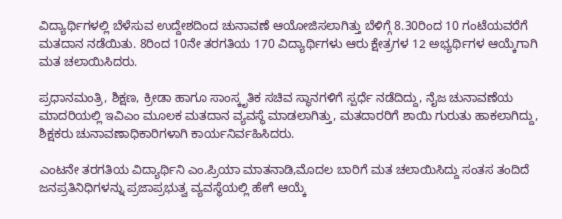ವಿದ್ಯಾರ್ಥಿಗಳಲ್ಲಿ ಬೆಳೆಸುವ ಉದ್ದೇಶದಿಂದ ಚುನಾವಣೆ ಆಯೋಜಿಸಲಾಗಿತ್ತು ಬೆಳಿಗ್ಗೆ 8.30ರಿಂದ 10 ಗಂಟೆಯವರೆಗೆ ಮತದಾನ ನಡೆಯಿತು. 8ರಿಂದ 10ನೇ ತರಗತಿಯ 170 ವಿದ್ಯಾರ್ಥಿಗಳು ಆರು ಕ್ಷೇತ್ರಗಳ 12 ಅಭ್ಯರ್ಥಿಗಳ ಆಯ್ಕೆಗಾಗಿ ಮತ ಚಲಾಯಿಸಿದರು.

ಪ್ರಧಾನಮಂತ್ರಿ, ಶಿಕ್ಷಣ, ಕ್ರೀಡಾ ಹಾಗೂ ಸಾಂಸ್ಕೃತಿಕ ಸಚಿವ ಸ್ಥಾನಗಳಿಗೆ ಸ್ಪರ್ಧೆ ನಡೆದಿದ್ದು, ನೈಜ ಚುನಾವಣೆಯ ಮಾದರಿಯಲ್ಲಿ ಇವಿಎಂ ಮೂಲಕ ಮತದಾನ ವ್ಯವಸ್ಥೆ ಮಾಡಲಾಗಿತ್ತು, ಮತದಾರರಿಗೆ ಶಾಯಿ ಗುರುತು ಹಾಕಲಾಗಿದ್ದು, ಶಿಕ್ಷಕರು ಚುನಾವಣಾಧಿಕಾರಿಗಳಾಗಿ ಕಾರ್ಯನಿರ್ವಹಿಸಿದರು.

ಎಂಟನೇ ತರಗತಿಯ ವಿದ್ಯಾರ್ಥಿನಿ ಎಂ.ಪ್ರಿಯಾ ಮಾತನಾಡಿ,ಮೊದಲ ಬಾರಿಗೆ ಮತ ಚಲಾಯಿಸಿದ್ದು ಸಂತಸ ತಂದಿದೆ ಜನಪ್ರತಿನಿಧಿಗಳನ್ನು ಪ್ರಜಾಪ್ರಭುತ್ವ ವ್ಯವಸ್ಥೆಯಲ್ಲಿ ಹೇಗೆ ಆಯ್ಕೆ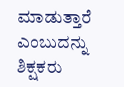ಮಾಡುತ್ತಾರೆ ಎಂಬುದನ್ನು ಶಿಕ್ಷಕರು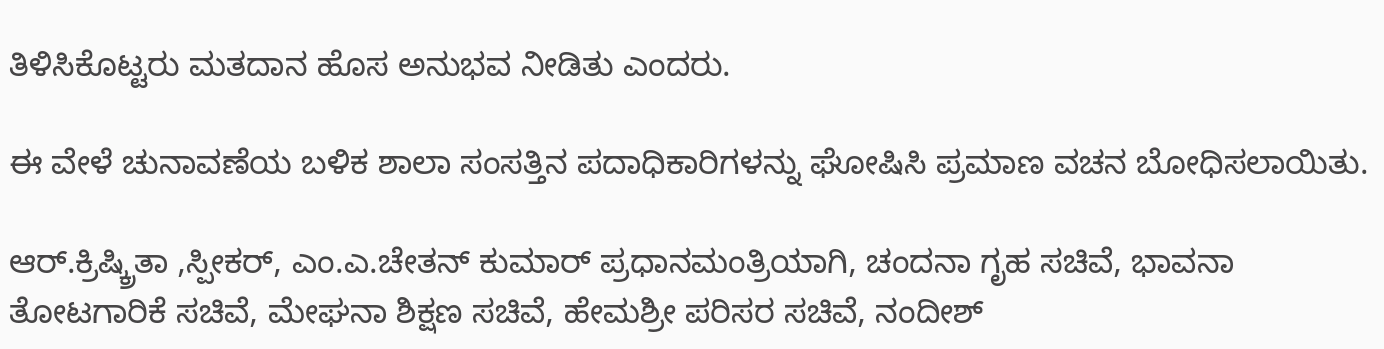ತಿಳಿಸಿಕೊಟ್ಟರು ಮತದಾನ ಹೊಸ ಅನುಭವ ನೀಡಿತು ಎಂದರು.

ಈ ವೇಳೆ ಚುನಾವಣೆಯ ಬಳಿಕ ಶಾಲಾ ಸಂಸತ್ತಿನ ಪದಾಧಿಕಾರಿಗಳನ್ನು ಘೋಷಿಸಿ ಪ್ರಮಾಣ ವಚನ ಬೋಧಿಸಲಾಯಿತು.

ಆರ್.ಕ್ರಿಷ್ಕ್ರಿತಾ ,ಸ್ಪೀಕ‌ರ್, ಎಂ.ಎ.ಚೇತನ್ ಕುಮಾರ್ ಪ್ರಧಾನಮಂತ್ರಿಯಾಗಿ, ಚಂದನಾ ಗೃಹ ಸಚಿವೆ, ಭಾವನಾ ತೋಟಗಾರಿಕೆ ಸಚಿವೆ, ಮೇಘನಾ ಶಿಕ್ಷಣ ಸಚಿವೆ, ಹೇಮಶ್ರೀ ಪರಿಸರ ಸಚಿವೆ, ನಂದೀಶ್‌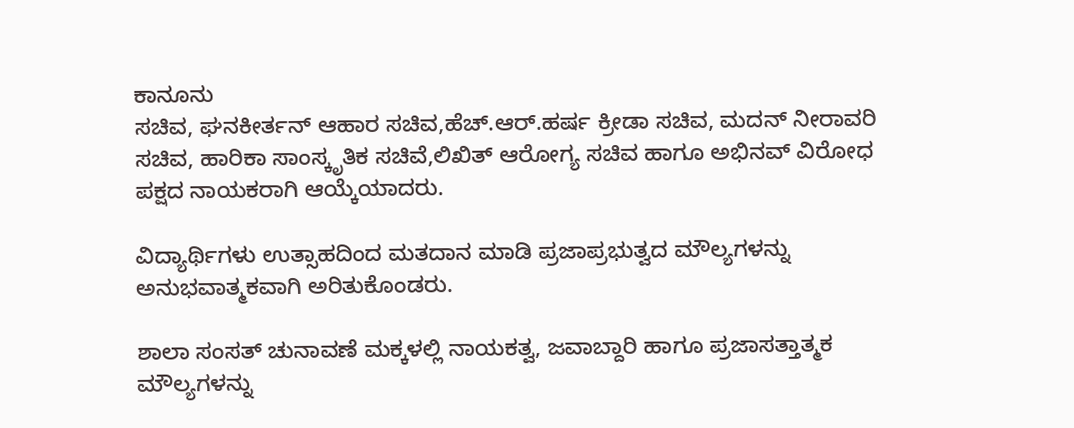ಕಾನೂನು
ಸಚಿವ, ಘನಕೀರ್ತನ್ ಆಹಾರ ಸಚಿವ,ಹೆಚ್.ಆರ್.ಹರ್ಷ ಕ್ರೀಡಾ ಸಚಿವ, ಮದನ್ ನೀರಾವರಿ ಸಚಿವ, ಹಾರಿಕಾ ಸಾಂಸ್ಕೃತಿಕ ಸಚಿವೆ,ಲಿಖಿತ್‌ ಆರೋಗ್ಯ ಸಚಿವ ಹಾಗೂ ಅಭಿನವ್ ವಿರೋಧ ಪಕ್ಷದ ನಾಯಕರಾಗಿ ಆಯ್ಕೆಯಾದರು.

ವಿದ್ಯಾರ್ಥಿಗಳು ಉತ್ಸಾಹದಿಂದ ಮತದಾನ ಮಾಡಿ ಪ್ರಜಾಪ್ರಭುತ್ವದ ಮೌಲ್ಯಗಳನ್ನು ಅನುಭವಾತ್ಮಕವಾಗಿ ಅರಿತುಕೊಂಡರು.

ಶಾಲಾ ಸಂಸತ್ ಚುನಾವಣೆ ಮಕ್ಕಳಲ್ಲಿ ನಾಯಕತ್ವ, ಜವಾಬ್ದಾರಿ ಹಾಗೂ ಪ್ರಜಾಸತ್ತಾತ್ಮಕ ಮೌಲ್ಯಗಳನ್ನು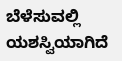ಬೆಳೆಸುವಲ್ಲಿ ಯಶಸ್ವಿಯಾಗಿದೆ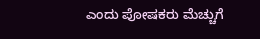ಎಂದು ಪೋಷಕರು ಮೆಚ್ಚುಗೆ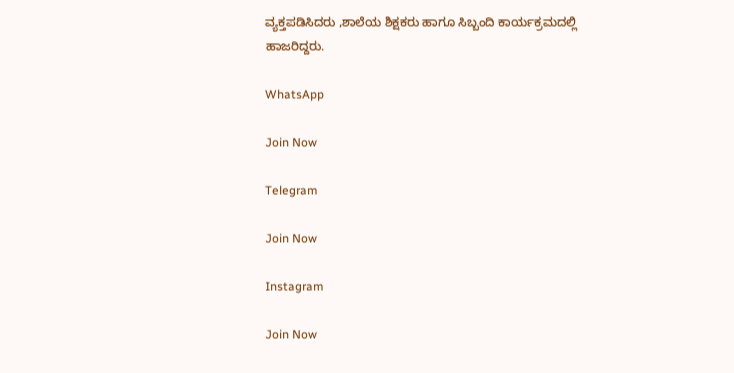ವ್ಯಕ್ತಪಡಿಸಿದರು ,ಶಾಲೆಯ ಶಿಕ್ಷಕರು ಹಾಗೂ ಸಿಬ್ಬಂದಿ ಕಾರ್ಯಕ್ರಮದಲ್ಲಿ ಹಾಜರಿದ್ದರು.

WhatsApp

Join Now

Telegram

Join Now

Instagram

Join Now